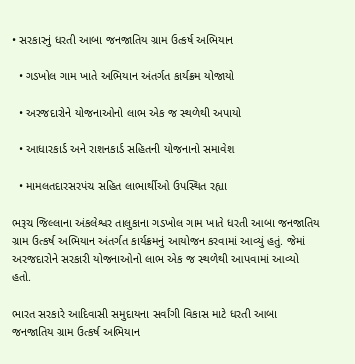• સરકારનું ધરતી આબા જનજાતિય ગ્રામ ઉત્કર્ષ અભિયાન

  • ગડખોલ ગામ ખાતે અભિયાન અંતર્ગત કાર્યક્રમ યોજાયો

  • અરજદારોને યોજનાઓનો લાભ એક જ સ્થળેથી અપાયો

  • આધારકાર્ડ અને રાશનકાર્ડ સહિતની યોજનાનો સમાવેશ

  • મામલતદારસરપંચ સહિત લાભાર્થીઓ ઉપસ્થિત રહ્યા

ભરૂચ જિલ્લાના અંકલેશ્વર તાલુકાના ગડખોલ ગામ ખાતે ધરતી આબા જનજાતિય ગ્રામ ઉત્કર્ષ અભિયાન અંતર્ગત કાર્યક્રમનું આયોજન કરવામાં આવ્યું હતું. જેમાં અરજદારોને સરકારી યોજનાઓનો લાભ એક જ સ્થળેથી આપવામાં આવ્યો હતો.

ભારત સરકારે આદિવાસી સમુદાયના સર્વાંગી વિકાસ માટે ધરતી આબા જનજાતિય ગ્રામ ઉત્કર્ષ અભિયાન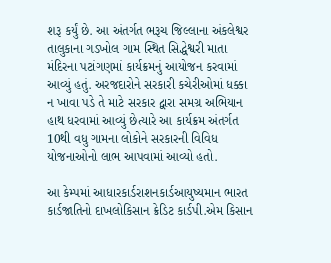શરૂ કર્યું છે. આ અંતર્ગત ભરૂચ જિલ્લાના અંકલેશ્વર તાલુકાના ગડખોલ ગામ સ્થિત સિદ્ધેશ્વરી માતા મંદિરના પટાંગણમાં કાર્યક્રમનું આયોજન કરવામાં આવ્યું હતું. અરજદારોને સરકારી કચેરીઓમાં ધક્કા ન ખાવા પડે તે માટે સરકાર દ્વારા સમગ્ર અભિયાન હાથ ધરવામાં આવ્યું છેત્યારે આ કાર્યક્રમ અંતર્ગત 10થી વધુ ગામના લોકોને સરકારની વિવિધ યોજનાઓનો લાભ આપવામાં આવ્યો હતો.

આ કેમ્પમાં આધારકાર્ડરાશનકાર્ડઆયુષ્યમાન ભારત કાર્ડજાતિનો દાખલોકિસાન ક્રેડિટ કાર્ડપી.એમ કિસાન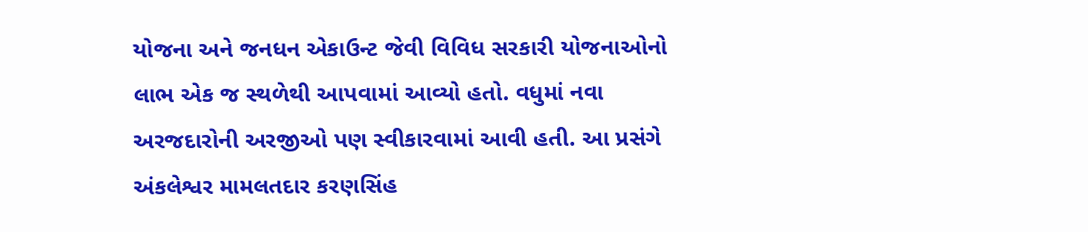યોજના અને જનધન એકાઉન્ટ જેવી વિવિધ સરકારી યોજનાઓનો લાભ એક જ સ્થળેથી આપવામાં આવ્યો હતો. વધુમાં નવા અરજદારોની અરજીઓ પણ સ્વીકારવામાં આવી હતી. આ પ્રસંગે અંકલેશ્વર મામલતદાર કરણસિંહ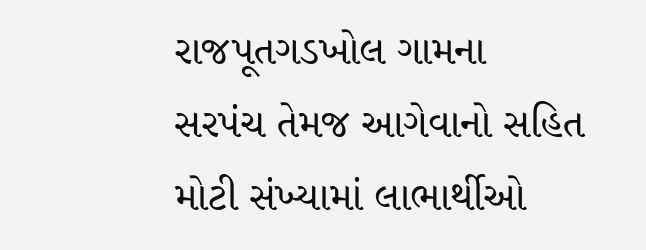રાજપૂતગડખોલ ગામના સરપંચ તેમજ આગેવાનો સહિત મોટી સંખ્યામાં લાભાર્થીઓ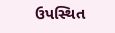ઉપસ્થિત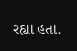રહ્યા હતા.